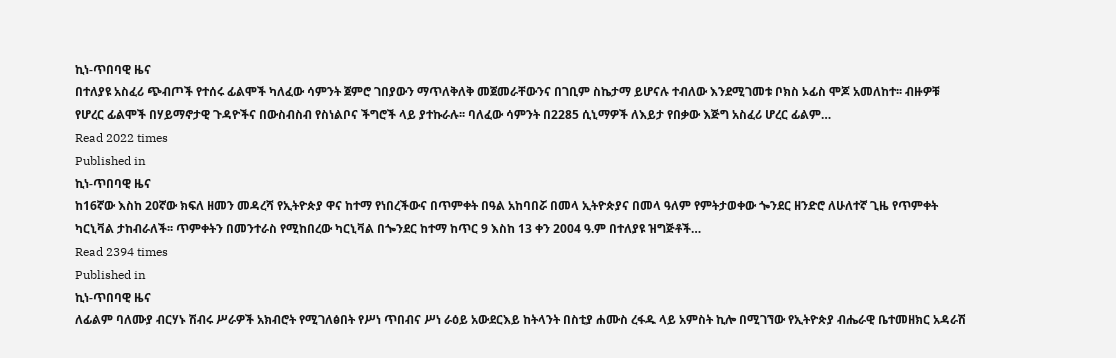ኪነ-ጥበባዊ ዜና
በተለያዩ አስፈሪ ጭብጦች የተሰሩ ፊልሞች ካለፈው ሳምንት ጀምሮ ገበያውን ማጥለቅለቅ መጀመራቸውንና በገቢም ስኬታማ ይሆናሉ ተብለው እንደሚገመቱ ቦክስ ኦፊስ ሞጆ አመለከተ፡፡ ብዙዎቹ የሆረር ፊልሞች በሃይማኖታዊ ጉዳዮችና በውስብስብ የስነልቦና ችግሮች ላይ ያተኩራሉ፡፡ ባለፈው ሳምንት በ2285 ሲኒማዎች ለእይታ የበቃው እጅግ አስፈሪ ሆረር ፊልም…
Read 2022 times
Published in
ኪነ-ጥበባዊ ዜና
ከ16ኛው እስከ 20ኛው ክፍለ ዘመን መዳረሻ የኢትዮጵያ ዋና ከተማ የነበረችውና በጥምቀት በዓል አከባበሯ በመላ ኢትዮጵያና በመላ ዓለም የምትታወቀው ጐንደር ዘንድሮ ለሁለተኛ ጊዜ የጥምቀት ካርኒቫል ታከብራለች፡፡ ጥምቀትን በመንተራስ የሚከበረው ካርኒቫል በጐንደር ከተማ ከጥር 9 እስከ 13 ቀን 2004 ዓ.ም በተለያዩ ዝግጅቶች…
Read 2394 times
Published in
ኪነ-ጥበባዊ ዜና
ለፊልም ባለሙያ ብርሃኑ ሽብሩ ሥራዎች አክብሮት የሚገለፅበት የሥነ ጥበብና ሥነ ራዕይ አውደርእይ ከትላንት በስቲያ ሐሙስ ረፋዱ ላይ አምስት ኪሎ በሚገኘው የኢትዮጵያ ብሔራዊ ቤተመዘክር አዳራሽ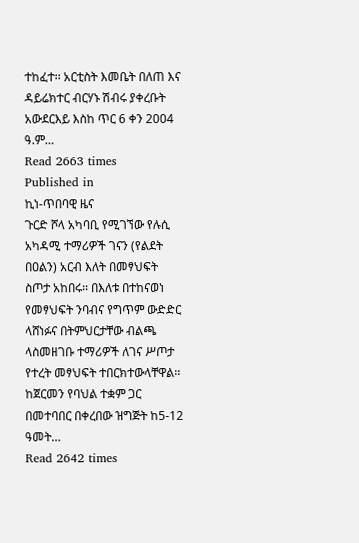ተከፈተ፡፡ አርቲስት እመቤት በለጠ እና ዳይሬክተር ብርሃኑ ሽብሩ ያቀረቡት አውደርእይ እስከ ጥር 6 ቀን 2004 ዓ.ም…
Read 2663 times
Published in
ኪነ-ጥበባዊ ዜና
ጉርድ ሾላ አካባቢ የሚገኘው የሉሲ አካዳሚ ተማሪዎች ገናን (የልደት በዐልን) አርብ እለት በመፃህፍት ስጦታ አከበሩ፡፡ በእለቱ በተከናወነ የመፃህፍት ንባብና የግጥም ውድድር ላሸነፉና በትምህርታቸው ብልጫ ላስመዘገቡ ተማሪዎች ለገና ሥጦታ የተረት መፃህፍት ተበርክተውላቸዋል፡፡ ከጀርመን የባህል ተቋም ጋር በመተባበር በቀረበው ዝግጅት ከ5-12 ዓመት…
Read 2642 times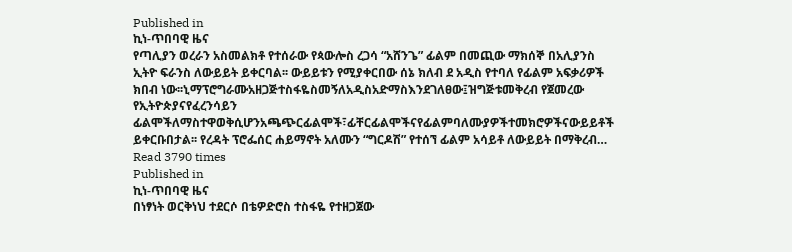Published in
ኪነ-ጥበባዊ ዜና
የጣሊያን ወረራን አስመልክቶ የተሰራው የጳውሎስ ረጋሳ “አሸንጌ” ፊልም በመጪው ማክሰኞ በአሊያንስ ኢትዮ ፍራንስ ለውይይት ይቀርባል፡፡ ውይይቱን የሚያቀርበው ሰኔ ክለብ ደ አዲስ የተባለ የፊልም አፍቃሪዎች ክበብ ነው፡፡ኒማፕሮግራሙአዘጋጅተስፋዬስመኝለአዲስአድማስእንደገለፀው፤ዝግጅቱመቅረብ የጀመረው የኢትዮጵያናየፈረንሳይን ፊልሞችለማስተዋወቅሲሆንአጫጭርፊልሞች፣ፊቸርፊልሞችናየፊልምባለሙያዎችተመክሮዎችናውይይቶች ይቀርቡበታል፡፡ የረዳት ፕሮፌሰር ሐይማኖት አለሙን “ግርዶሽ” የተሰኘ ፊልም አሳይቶ ለውይይት በማቅረብ…
Read 3790 times
Published in
ኪነ-ጥበባዊ ዜና
በነፃነት ወርቅነህ ተደርሶ በቴዎድሮስ ተስፋዬ የተዘጋጀው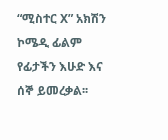“ሚስተር X” አክሽን ኮሜዲ ፊልም የፊታችን እሁድ እና ሰኞ ይመረቃል፡፡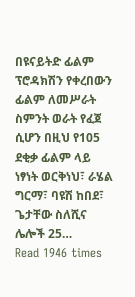በዩናይትድ ፊልም ፕሮዳክሽን የቀረበውን ፊልም ለመሥራት ስምንት ወራት የፈጀ ሲሆን በዚህ የ105 ደቂቃ ፊልም ላይ ነፃነት ወርቅነህ፣ ራሄል ግርማ፣ ባዩሽ ከበደ፣ ጌታቸው ስለሺና ሌሎች 25…
Read 1946 times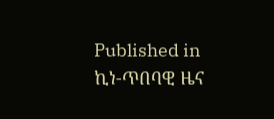Published in
ኪነ-ጥበባዊ ዜና